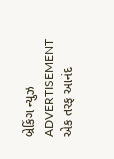બ્રેકિંગ ન્યુઝ
ADVERTISEMENT
એક તરફ આનંદ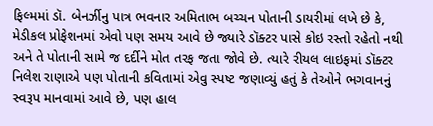ફિલ્મમાં ડૉ. બેનર્ઝીનુ પાત્ર ભવનાર અમિતાભ બચ્ચન પોતાની ડાયરીમાં લખે છે કે, મેડીકલ પ્રોફેશનમાં એવો પણ સમય આવે છે જ્યારે ડૉક્ટર પાસે કોઇ રસ્તો રહેતો નથી અને તે પોતાની સામે જ દર્દીને મોત તરફ જતા જોવે છે. ત્યારે રીયલ લાઇફમાં ડૉક્ટર નિલેશ રાણાએ પણ પોતાની કવિતામાં એવુ સ્પષ્ટ જણાવ્યું હતું કે તેઓને ભગવાનનું સ્વરૂપ માનવામાં આવે છે, પણ હાલ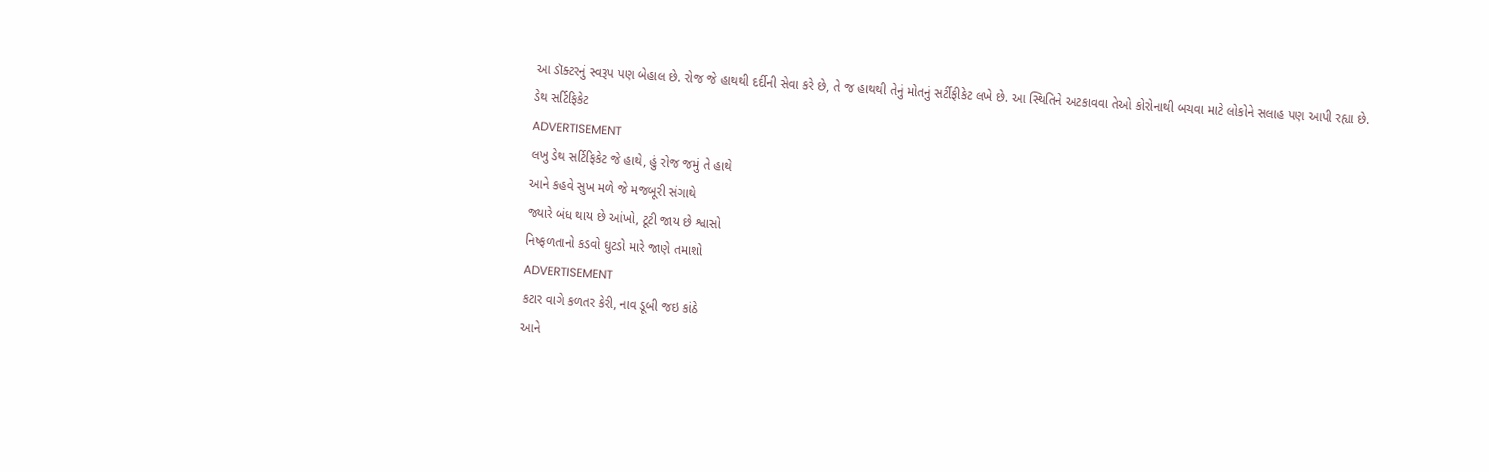આ ડૉક્ટરનું સ્વરૂપ પણ બેહાલ છે. રોજ જે હાથથી દર્દીની સેવા કરે છે, તે જ હાથથી તેનું મોતનું સર્ટીફીકેટ લખે છે. આ સ્થિતિને અટકાવવા તેઓ કોરોનાથી બચવા માટે લોકોને સલાહ પણ આપી રહ્યા છે.
ડેથ સર્ટિફિકેટ
ADVERTISEMENT
લખુ ડેથ સર્ટિફિકેટ જે હાથે, હું રોજ જમું તે હાથે
આને કહવે સુખ મળે જે મજબૂરી સંગાથે
જ્યારે બંધ થાય છે આંખો, ટૂટી જાય છે શ્વાસો
નિષ્ફળતાનો કડવો ઘુટડો મારે જાણે તમાશો
ADVERTISEMENT
કટાર વાગે કળતર કેરી, નાવ ડૂબી જઇ કાંઠે
આને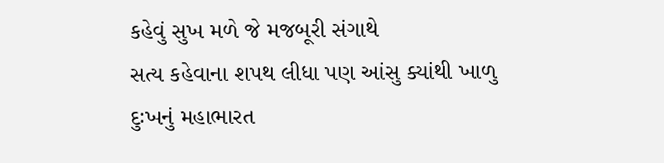કહેવું સુખ મળે જે મજબૂરી સંગાથે
સત્ય કહેવાના શપથ લીધા પણ આંસુ ક્યાંથી ખાળુ
દુઃખનું મહાભારત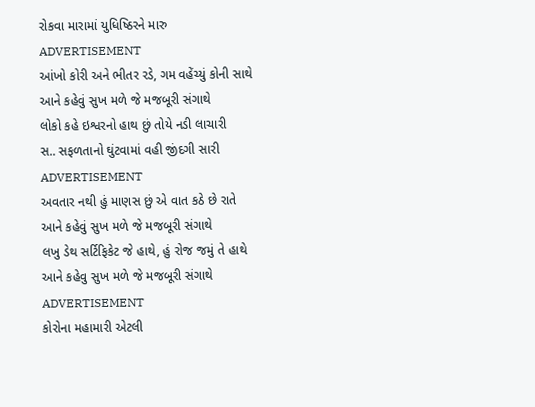રોકવા મારામાં યુધિષ્ઠિરને મારુ
ADVERTISEMENT
આંખો કોરી અને ભીતર રડે, ગમ વહેંચ્યું કોની સાથે
આને કહેવું સુખ મળે જે મજબૂરી સંગાથે
લોકો કહે ઇશ્વરનો હાથ છું તોયે નડી લાચારી
સ.. સફળતાનો ઘુંટવામાં વહી જીંદગી સારી
ADVERTISEMENT
અવતાર નથી હું માણસ છું એ વાત કઠે છે રાતે
આને કહેવું સુખ મળે જે મજબૂરી સંગાથે
લખુ ડેથ સર્ટિફિકેટ જે હાથે, હું રોજ જમું તે હાથે
આને કહેવુ સુખ મળે જે મજબૂરી સંગાથે
ADVERTISEMENT
કોરોના મહામારી એટલી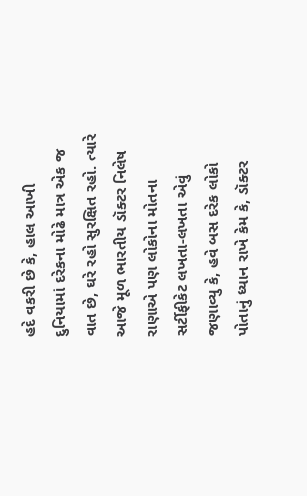હદે વકરી છે કે, હાલ આખી દુનિયામાં દરેકના મોઢે માત્ર એક જ વાત છે, ઘરે રહો સુરક્ષિત રહો. ત્યારે આજે મૂળ ભારતીય ડૉક્ટર નિલેષ રાણાએ પણ લોકોના મોતના સર્ટીફીકેટ લખતા-લખતા એવું જણાવ્યુ કે, હવે બસ દરેક લોકો પોતાનું ધ્યાન રાખે કેમ કે, ડૉક્ટર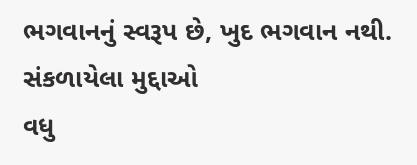ભગવાનનું સ્વરૂપ છે, ખુદ ભગવાન નથી.
સંકળાયેલા મુદ્દાઓ
વધુ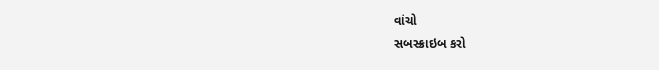વાંચો
સબસ્ક્રાઇબ કરો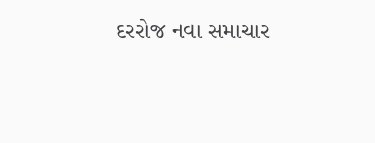દરરોજ નવા સમાચાર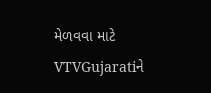મેળવવા માટે VTVGujaratiને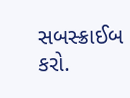સબસ્ક્રાઈબ કરો.